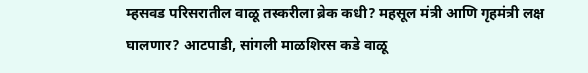म्हसवड परिसरातील वाळू तस्करीला ब्रेक कधी? महसूल मंत्री आणि गृहमंत्री लक्ष घालणार? आटपाडी, सांगली माळशिरस कडे वाळू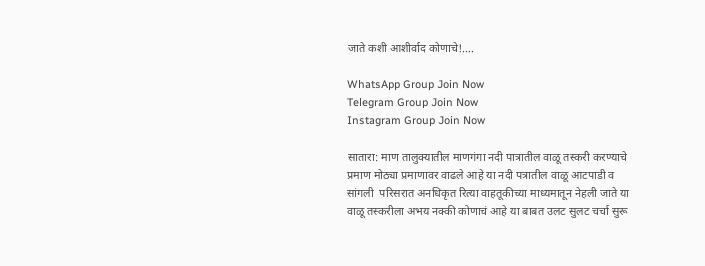जाते कशी आशीर्वाद कोणाचे!….

WhatsApp Group Join Now
Telegram Group Join Now
Instagram Group Join Now

सातारा: माण तालुक्यातील माणगंगा नदी पात्रातील वाळू तस्करी करण्याचे प्रमाण मोठ्या प्रमाणावर वाढले आहे या नदी पत्रातील वाळू आटपाडी व सांगली  परिसरात अनधिकृत रित्या वाहतूकीच्या माध्यमातून नेहली जाते या वाळू तस्करीला अभय नक्की कोणाचं आहे या बाबत उलट सुलट चर्चा सुरू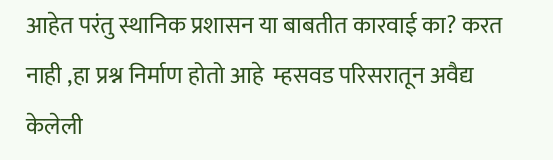आहेत परंतु स्थानिक प्रशासन या बाबतीत कारवाई का? करत नाही ,हा प्रश्न निर्माण होतो आहे  म्हसवड परिसरातून अवैद्य केलेली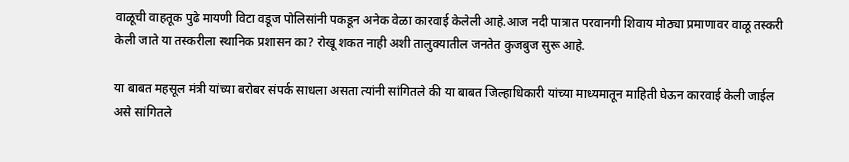वाळूची वाहतूक पुढे मायणी विटा वडूज पोलिसांनी पकडून अनेक वेळा कारवाई केलेली आहे.आज नदी पात्रात परवानगी शिवाय मोठ्या प्रमाणावर वाळू तस्करी केली जाते या तस्करीला स्थानिक प्रशासन का? रोखू शकत नाही अशी तालुक्यातील जनतेत कुजबुज सुरू आहे.

या बाबत महसूल मंत्री यांच्या बरोबर संपर्क साधला असता त्यांनी सांगितले की या बाबत जिल्हाधिकारी यांच्या माध्यमातून माहिती घेऊन कारवाई केली जाईल असे सांगितले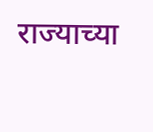राज्याच्या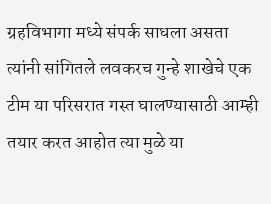ग्रहविभागा मध्ये संपर्क साधला असता त्यांनी सांगितले लवकरच गुन्हे शाखेचे एक टीम या परिसरात गस्त घालण्यासाठी आम्ही तयार करत आहोत त्या मुळे या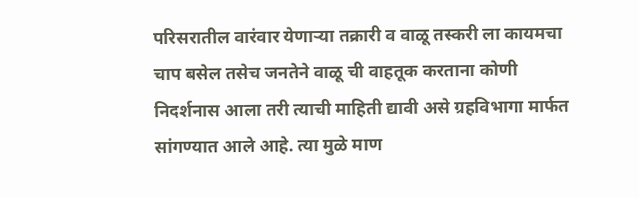परिसरातील वारंवार येणाऱ्या तक्रारी व वाळू तस्करी ला कायमचा चाप बसेल तसेच जनतेने वाळू ची वाहतूक करताना कोणी निदर्शनास आला तरी त्याची माहिती द्यावी असे ग्रहविभागा मार्फत सांगण्यात आले आहे. त्या मुळे माण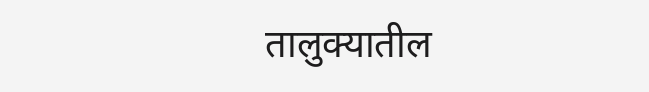तालुक्यातील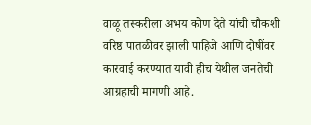वाळू तस्करीला अभय कोण देते यांची चौकशी वरिष्ठ पातळीवर झाली पाहिजे आणि दोषींवर कारवाई करण्यात यावी हीच येथील जनतेची आग्रहाची मागणी आहे.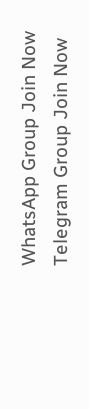WhatsApp Group Join Now
Telegram Group Join Now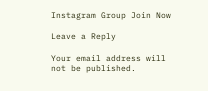Instagram Group Join Now

Leave a Reply

Your email address will not be published.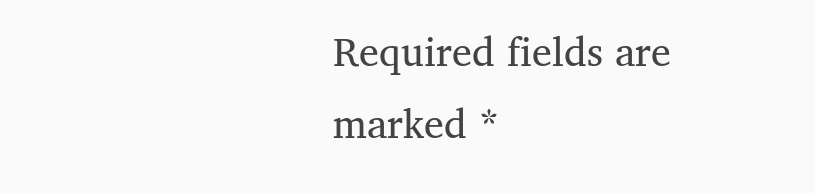Required fields are marked *